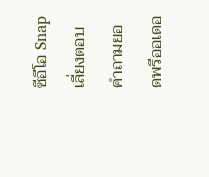ซีอีโอ Snap เลี่ยงตอบคำถามยอดพรีออเดอ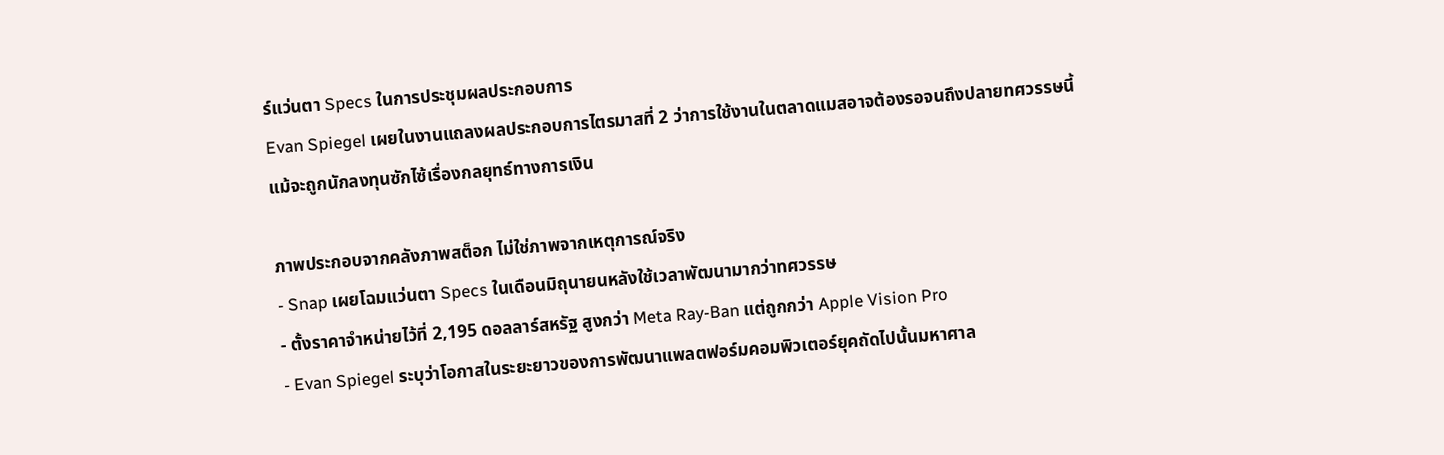ร์แว่นตา Specs ในการประชุมผลประกอบการ
Evan Spiegel เผยในงานแถลงผลประกอบการไตรมาสที่ 2 ว่าการใช้งานในตลาดแมสอาจต้องรอจนถึงปลายทศวรรษนี้ แม้จะถูกนักลงทุนซักไซ้เรื่องกลยุทธ์ทางการเงิน

ภาพประกอบจากคลังภาพสต็อก ไม่ใช่ภาพจากเหตุการณ์จริง
- Snap เผยโฉมแว่นตา Specs ในเดือนมิถุนายนหลังใช้เวลาพัฒนามากว่าทศวรรษ
- ตั้งราคาจำหน่ายไว้ที่ 2,195 ดอลลาร์สหรัฐ สูงกว่า Meta Ray-Ban แต่ถูกกว่า Apple Vision Pro
- Evan Spiegel ระบุว่าโอกาสในระยะยาวของการพัฒนาแพลตฟอร์มคอมพิวเตอร์ยุคถัดไปนั้นมหาศาล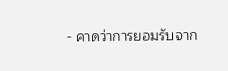- คาดว่าการยอมรับจาก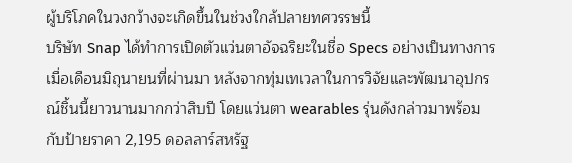ผู้บริโภคในวงกว้างจะเกิดขึ้นในช่วงใกล้ปลายทศวรรษนี้
บริษัท Snap ได้ทำการเปิดตัวแว่นตาอัจฉริยะในชื่อ Specs อย่างเป็นทางการเมื่อเดือนมิถุนายนที่ผ่านมา หลังจากทุ่มเทเวลาในการวิจัยและพัฒนาอุปกรณ์ชิ้นนี้ยาวนานมากกว่าสิบปี โดยแว่นตา wearables รุ่นดังกล่าวมาพร้อมกับป้ายราคา 2,195 ดอลลาร์สหรัฐ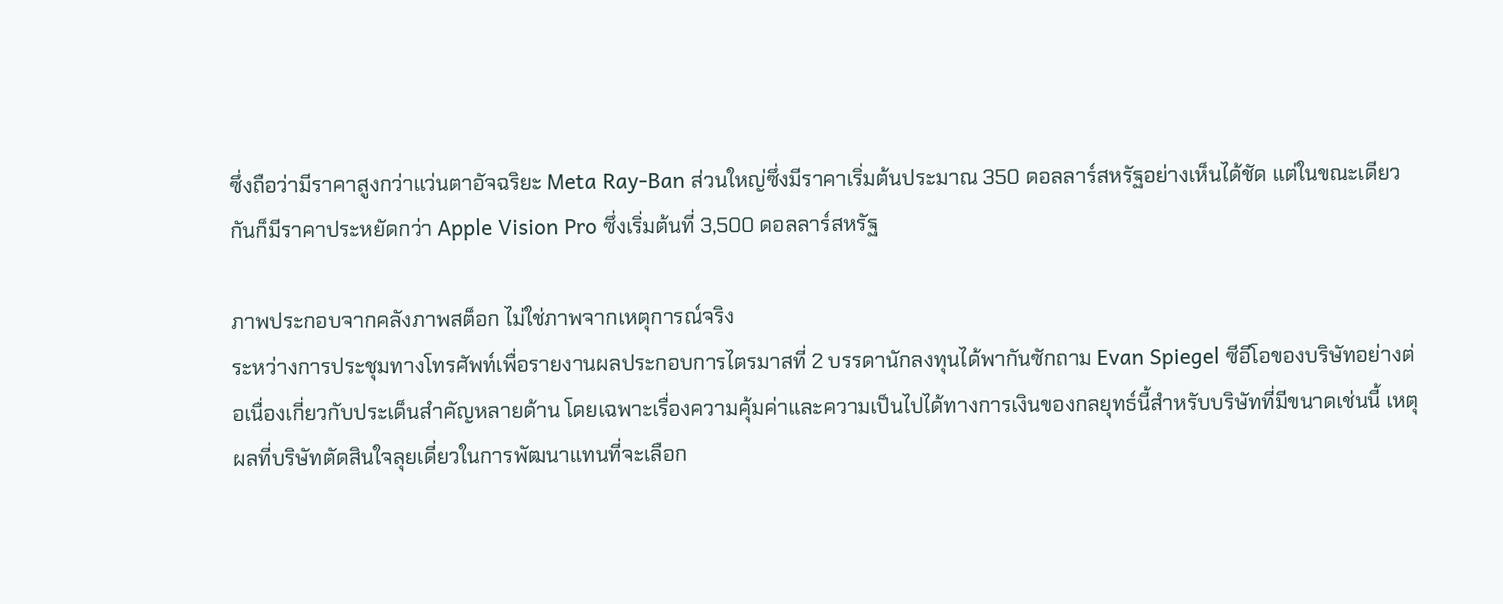ซึ่งถือว่ามีราคาสูงกว่าแว่นตาอัจฉริยะ Meta Ray-Ban ส่วนใหญ่ซึ่งมีราคาเริ่มต้นประมาณ 350 ดอลลาร์สหรัฐอย่างเห็นได้ชัด แต่ในขณะเดียวกันก็มีราคาประหยัดกว่า Apple Vision Pro ซึ่งเริ่มต้นที่ 3,500 ดอลลาร์สหรัฐ

ภาพประกอบจากคลังภาพสต็อก ไม่ใช่ภาพจากเหตุการณ์จริง
ระหว่างการประชุมทางโทรศัพท์เพื่อรายงานผลประกอบการไตรมาสที่ 2 บรรดานักลงทุนได้พากันซักถาม Evan Spiegel ซีอีโอของบริษัทอย่างต่อเนื่องเกี่ยวกับประเด็นสำคัญหลายด้าน โดยเฉพาะเรื่องความคุ้มค่าและความเป็นไปได้ทางการเงินของกลยุทธ์นี้สำหรับบริษัทที่มีขนาดเช่นนี้ เหตุผลที่บริษัทตัดสินใจลุยเดี่ยวในการพัฒนาแทนที่จะเลือก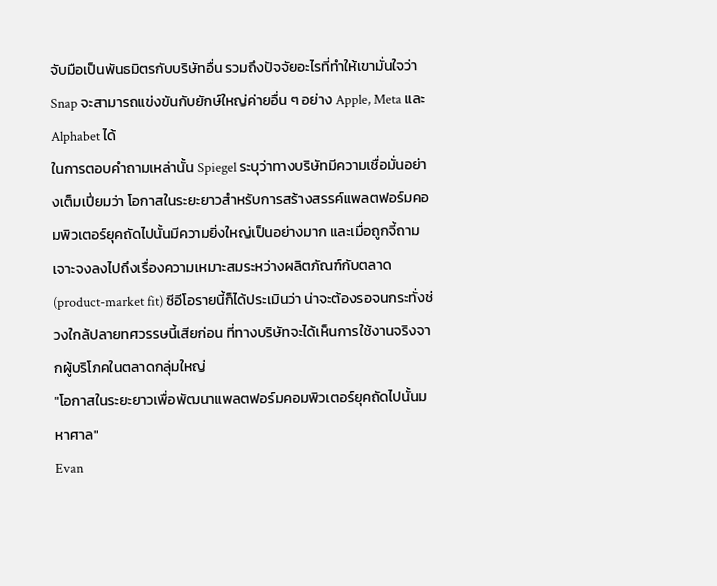จับมือเป็นพันธมิตรกับบริษัทอื่น รวมถึงปัจจัยอะไรที่ทำให้เขามั่นใจว่า Snap จะสามารถแข่งขันกับยักษ์ใหญ่ค่ายอื่น ๆ อย่าง Apple, Meta และ Alphabet ได้
ในการตอบคำถามเหล่านั้น Spiegel ระบุว่าทางบริษัทมีความเชื่อมั่นอย่างเต็มเปี่ยมว่า โอกาสในระยะยาวสำหรับการสร้างสรรค์แพลตฟอร์มคอมพิวเตอร์ยุคถัดไปนั้นมีความยิ่งใหญ่เป็นอย่างมาก และเมื่อถูกจี้ถามเจาะจงลงไปถึงเรื่องความเหมาะสมระหว่างผลิตภัณฑ์กับตลาด (product-market fit) ซีอีโอรายนี้ก็ได้ประเมินว่า น่าจะต้องรอจนกระทั่งช่วงใกล้ปลายทศวรรษนี้เสียก่อน ที่ทางบริษัทจะได้เห็นการใช้งานจริงจากผู้บริโภคในตลาดกลุ่มใหญ่
"โอกาสในระยะยาวเพื่อพัฒนาแพลตฟอร์มคอมพิวเตอร์ยุคถัดไปนั้นมหาศาล"
Evan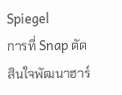Spiegel
การที่ Snap ตัดสินใจพัฒนาฮาร์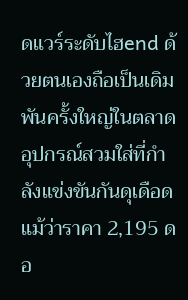ดแวร์ระดับไฮend ด้วยตนเองถือเป็นเดิมพันครั้งใหญ่ในตลาดอุปกรณ์สวมใส่ที่กำลังแข่งขันกันดุเดือด แม้ว่าราคา 2,195 ดอ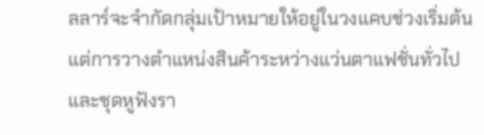ลลาร์จะจำกัดกลุ่มเป้าหมายให้อยู่ในวงแคบช่วงเริ่มต้น แต่การวางตำแหน่งสินค้าระหว่างแว่นตาแฟชั่นทั่วไปและชุดหูฟังรา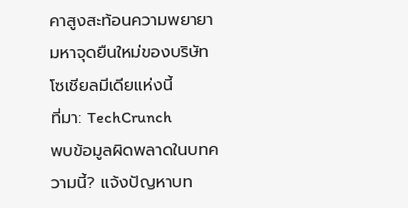คาสูงสะท้อนความพยายามหาจุดยืนใหม่ของบริษัทโซเชียลมีเดียแห่งนี้
ที่มา: TechCrunch
พบข้อมูลผิดพลาดในบทความนี้? แจ้งปัญหาบท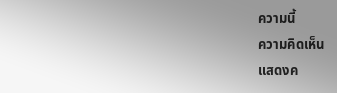ความนี้
ความคิดเห็น
แสดงค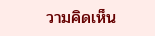วามคิดเห็น